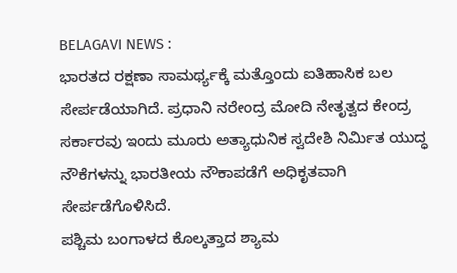BELAGAVI NEWS :
ಭಾರತದ ರಕ್ಷಣಾ ಸಾಮರ್ಥ್ಯಕ್ಕೆ ಮತ್ತೊಂದು ಐತಿಹಾಸಿಕ ಬಲ ಸೇರ್ಪಡೆಯಾಗಿದೆ. ಪ್ರಧಾನಿ ನರೇಂದ್ರ ಮೋದಿ ನೇತೃತ್ವದ ಕೇಂದ್ರ ಸರ್ಕಾರವು ಇಂದು ಮೂರು ಅತ್ಯಾಧುನಿಕ ಸ್ವದೇಶಿ ನಿರ್ಮಿತ ಯುದ್ಧ ನೌಕೆಗಳನ್ನು ಭಾರತೀಯ ನೌಕಾಪಡೆಗೆ ಅಧಿಕೃತವಾಗಿ ಸೇರ್ಪಡೆಗೊಳಿಸಿದೆ.
ಪಶ್ಚಿಮ ಬಂಗಾಳದ ಕೊಲ್ಕತ್ತಾದ ಶ್ಯಾಮ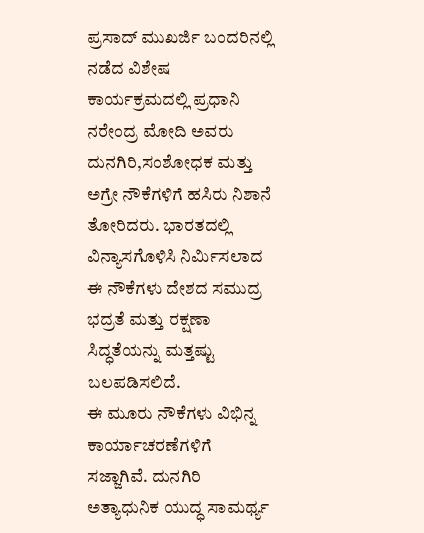ಪ್ರಸಾದ್ ಮುಖರ್ಜಿ ಬಂದರಿನಲ್ಲಿ ನಡೆದ ವಿಶೇಷ ಕಾರ್ಯಕ್ರಮದಲ್ಲಿ ಪ್ರಧಾನಿ ನರೇಂದ್ರ ಮೋದಿ ಅವರು ದುನಗಿರಿ,ಸಂಶೋಧಕ ಮತ್ತು ಅಗ್ರೇ ನೌಕೆಗಳಿಗೆ ಹಸಿರು ನಿಶಾನೆ ತೋರಿದರು. ಭಾರತದಲ್ಲಿ ವಿನ್ಯಾಸಗೊಳಿಸಿ ನಿರ್ಮಿಸಲಾದ ಈ ನೌಕೆಗಳು ದೇಶದ ಸಮುದ್ರ ಭದ್ರತೆ ಮತ್ತು ರಕ್ಷಣಾ ಸಿದ್ಧತೆಯನ್ನು ಮತ್ತಷ್ಟು ಬಲಪಡಿಸಲಿದೆ.
ಈ ಮೂರು ನೌಕೆಗಳು ವಿಭಿನ್ನ ಕಾರ್ಯಾಚರಣೆಗಳಿಗೆ ಸಜ್ಜಾಗಿವೆ. ದುನಗಿರಿ ಅತ್ಯಾಧುನಿಕ ಯುದ್ಧ ಸಾಮರ್ಥ್ಯ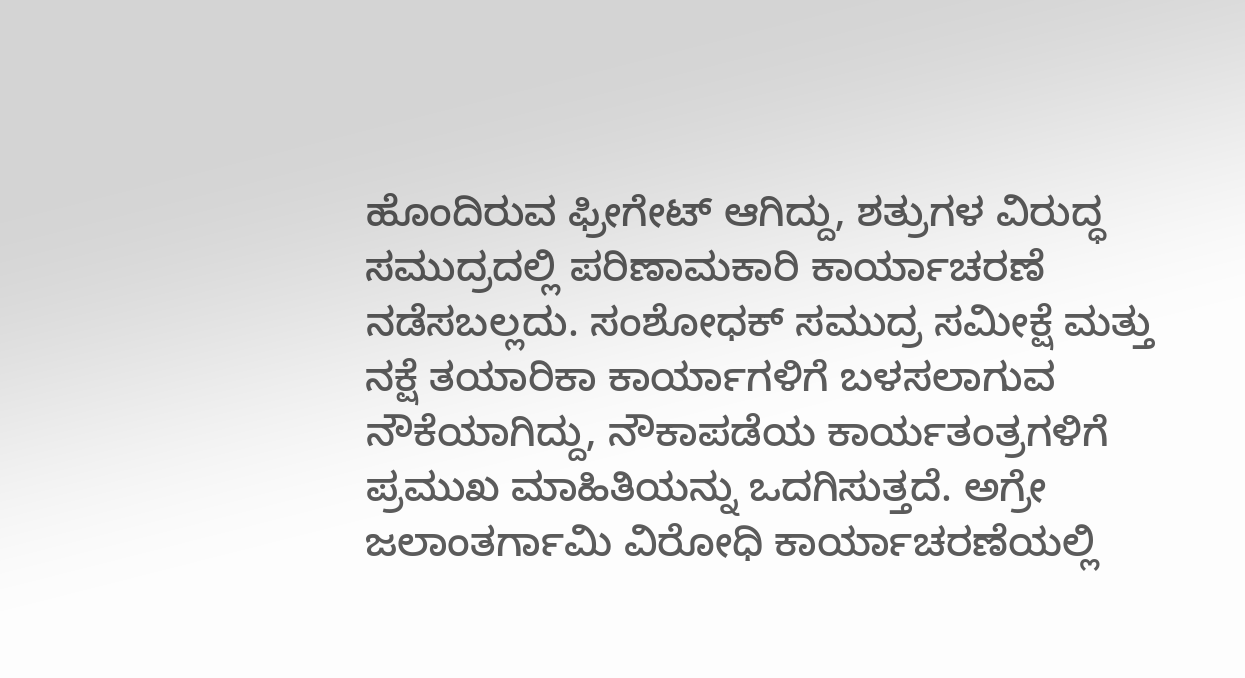ಹೊಂದಿರುವ ಫ್ರೀಗೇಟ್ ಆಗಿದ್ದು, ಶತ್ರುಗಳ ವಿರುದ್ಧ ಸಮುದ್ರದಲ್ಲಿ ಪರಿಣಾಮಕಾರಿ ಕಾರ್ಯಾಚರಣೆ ನಡೆಸಬಲ್ಲದು. ಸಂಶೋಧಕ್ ಸಮುದ್ರ ಸಮೀಕ್ಷೆ ಮತ್ತು ನಕ್ಷೆ ತಯಾರಿಕಾ ಕಾರ್ಯಾಗಳಿಗೆ ಬಳಸಲಾಗುವ ನೌಕೆಯಾಗಿದ್ದು, ನೌಕಾಪಡೆಯ ಕಾರ್ಯತಂತ್ರಗಳಿಗೆ ಪ್ರಮುಖ ಮಾಹಿತಿಯನ್ನು ಒದಗಿಸುತ್ತದೆ. ಅಗ್ರೇ ಜಲಾಂತರ್ಗಾಮಿ ವಿರೋಧಿ ಕಾರ್ಯಾಚರಣೆಯಲ್ಲಿ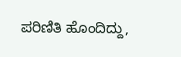ಪರಿಣಿತಿ ಹೊಂದಿದ್ದು,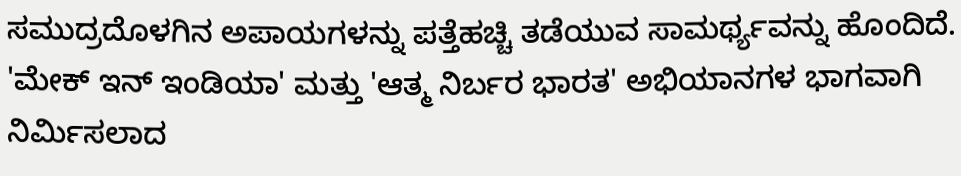ಸಮುದ್ರದೊಳಗಿನ ಅಪಾಯಗಳನ್ನು ಪತ್ತೆಹಚ್ಚಿ ತಡೆಯುವ ಸಾಮರ್ಥ್ಯವನ್ನು ಹೊಂದಿದೆ.
'ಮೇಕ್ ಇನ್ ಇಂಡಿಯಾ' ಮತ್ತು 'ಆತ್ಮ ನಿರ್ಬರ ಭಾರತ' ಅಭಿಯಾನಗಳ ಭಾಗವಾಗಿ ನಿರ್ಮಿಸಲಾದ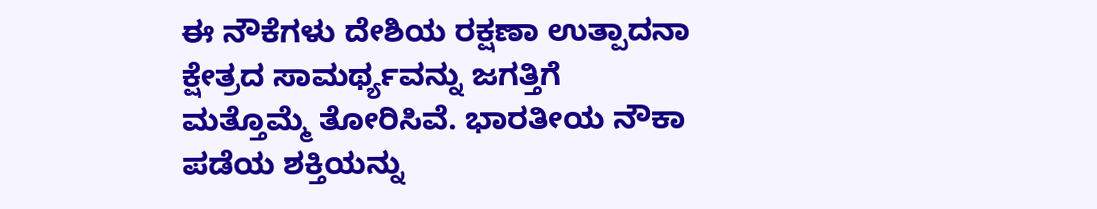ಈ ನೌಕೆಗಳು ದೇಶಿಯ ರಕ್ಷಣಾ ಉತ್ಪಾದನಾ ಕ್ಷೇತ್ರದ ಸಾಮರ್ಥ್ಯವನ್ನು ಜಗತ್ತಿಗೆ ಮತ್ತೊಮ್ಮೆ ತೋರಿಸಿವೆ. ಭಾರತೀಯ ನೌಕಾ ಪಡೆಯ ಶಕ್ತಿಯನ್ನು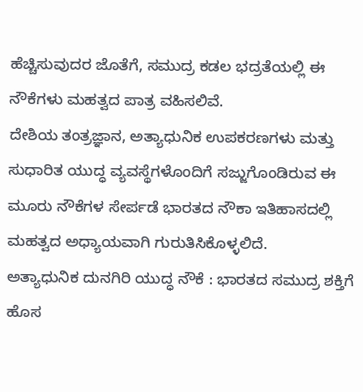ಹೆಚ್ಚಿಸುವುದರ ಜೊತೆಗೆ, ಸಮುದ್ರ ಕಡಲ ಭದ್ರತೆಯಲ್ಲಿ ಈ ನೌಕೆಗಳು ಮಹತ್ವದ ಪಾತ್ರ ವಹಿಸಲಿವೆ.
ದೇಶಿಯ ತಂತ್ರಜ್ಞಾನ, ಅತ್ಯಾಧುನಿಕ ಉಪಕರಣಗಳು ಮತ್ತು ಸುಧಾರಿತ ಯುದ್ಧ ವ್ಯವಸ್ಥೆಗಳೊಂದಿಗೆ ಸಜ್ಜುಗೊಂಡಿರುವ ಈ ಮೂರು ನೌಕೆಗಳ ಸೇರ್ಪಡೆ ಭಾರತದ ನೌಕಾ ಇತಿಹಾಸದಲ್ಲಿ ಮಹತ್ವದ ಅಧ್ಯಾಯವಾಗಿ ಗುರುತಿಸಿಕೊಳ್ಳಲಿದೆ.
ಅತ್ಯಾಧುನಿಕ ದುನಗಿರಿ ಯುದ್ಧ ನೌಕೆ : ಭಾರತದ ಸಮುದ್ರ ಶಕ್ತಿಗೆ ಹೊಸ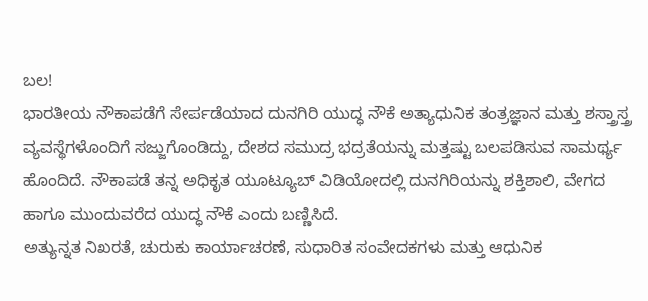ಬಲ!
ಭಾರತೀಯ ನೌಕಾಪಡೆಗೆ ಸೇರ್ಪಡೆಯಾದ ದುನಗಿರಿ ಯುದ್ಧ ನೌಕೆ ಅತ್ಯಾಧುನಿಕ ತಂತ್ರಜ್ಞಾನ ಮತ್ತು ಶಸ್ತ್ರಾಸ್ತ್ರ ವ್ಯವಸ್ಥೆಗಳೊಂದಿಗೆ ಸಜ್ಜುಗೊಂಡಿದ್ದು, ದೇಶದ ಸಮುದ್ರ ಭದ್ರತೆಯನ್ನು ಮತ್ತಷ್ಟು ಬಲಪಡಿಸುವ ಸಾಮರ್ಥ್ಯ ಹೊಂದಿದೆ. ನೌಕಾಪಡೆ ತನ್ನ ಅಧಿಕೃತ ಯೂಟ್ಯೂಬ್ ವಿಡಿಯೋದಲ್ಲಿ ದುನಗಿರಿಯನ್ನು ಶಕ್ತಿಶಾಲಿ, ವೇಗದ ಹಾಗೂ ಮುಂದುವರೆದ ಯುದ್ಧ ನೌಕೆ ಎಂದು ಬಣ್ಣಿಸಿದೆ.
ಅತ್ಯುನ್ನತ ನಿಖರತೆ, ಚುರುಕು ಕಾರ್ಯಾಚರಣೆ, ಸುಧಾರಿತ ಸಂವೇದಕಗಳು ಮತ್ತು ಆಧುನಿಕ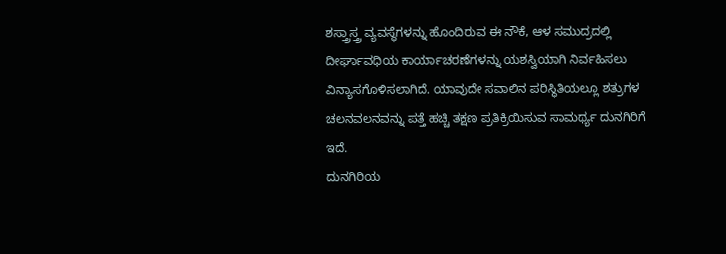ಶಸ್ತ್ರಾಸ್ತ್ರ ವ್ಯವಸ್ಥೆಗಳನ್ನು ಹೊಂದಿರುವ ಈ ನೌಕೆ, ಆಳ ಸಮುದ್ರದಲ್ಲಿ ದೀರ್ಘಾವಧಿಯ ಕಾರ್ಯಾಚರಣೆಗಳನ್ನು ಯಶಸ್ವಿಯಾಗಿ ನಿರ್ವಹಿಸಲು ವಿನ್ಯಾಸಗೊಳಿಸಲಾಗಿದೆ. ಯಾವುದೇ ಸವಾಲಿನ ಪರಿಸ್ಥಿತಿಯಲ್ಲೂ ಶತ್ರುಗಳ ಚಲನವಲನವನ್ನು ಪತ್ತೆ ಹಚ್ಚಿ ತಕ್ಷಣ ಪ್ರತಿಕ್ರಿಯಿಸುವ ಸಾಮರ್ಥ್ಯ ದುನಗಿರಿಗೆ ಇದೆ.
ದುನಗಿರಿಯ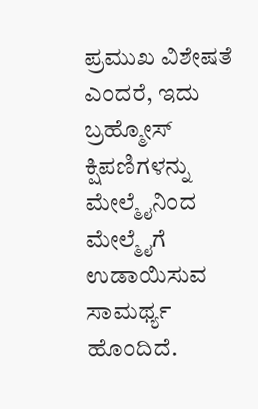ಪ್ರಮುಖ ವಿಶೇಷತೆ ಎಂದರೆ, ಇದು ಬ್ರಹ್ಮೋಸ್ ಕ್ಷಿಪಣಿಗಳನ್ನು ಮೇಲ್ಮೈನಿಂದ ಮೇಲ್ಮೈಗೆ ಉಡಾಯಿಸುವ ಸಾಮರ್ಥ್ಯ ಹೊಂದಿದೆ.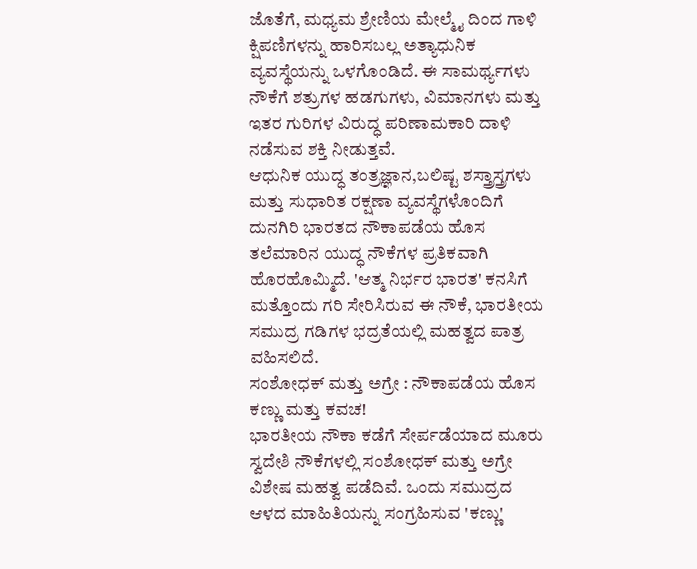ಜೊತೆಗೆ, ಮಧ್ಯಮ ಶ್ರೇಣಿಯ ಮೇಲ್ಮೈ ದಿಂದ ಗಾಳಿ ಕ್ಷಿಪಣಿಗಳನ್ನು ಹಾರಿಸಬಲ್ಲ ಅತ್ಯಾಧುನಿಕ ವ್ಯವಸ್ಥೆಯನ್ನು ಒಳಗೊಂಡಿದೆ. ಈ ಸಾಮರ್ಥ್ಯಗಳು ನೌಕೆಗೆ ಶತ್ರುಗಳ ಹಡಗುಗಳು, ವಿಮಾನಗಳು ಮತ್ತು ಇತರ ಗುರಿಗಳ ವಿರುದ್ಧ ಪರಿಣಾಮಕಾರಿ ದಾಳಿ ನಡೆಸುವ ಶಕ್ತಿ ನೀಡುತ್ತವೆ.
ಆಧುನಿಕ ಯುದ್ಧ ತಂತ್ರಜ್ಞಾನ,ಬಲಿಷ್ಟ ಶಸ್ತ್ರಾಸ್ತ್ರಗಳು ಮತ್ತು ಸುಧಾರಿತ ರಕ್ಷಣಾ ವ್ಯವಸ್ಥೆಗಳೊಂದಿಗೆ ದುನಗಿರಿ ಭಾರತದ ನೌಕಾಪಡೆಯ ಹೊಸ ತಲೆಮಾರಿನ ಯುದ್ಧ ನೌಕೆಗಳ ಪ್ರತಿಕವಾಗಿ ಹೊರಹೊಮ್ಮಿದೆ. 'ಆತ್ಮ ನಿರ್ಭರ ಭಾರತ' ಕನಸಿಗೆ ಮತ್ತೊಂದು ಗರಿ ಸೇರಿಸಿರುವ ಈ ನೌಕೆ, ಭಾರತೀಯ ಸಮುದ್ರ ಗಡಿಗಳ ಭದ್ರತೆಯಲ್ಲಿ ಮಹತ್ವದ ಪಾತ್ರ ವಹಿಸಲಿದೆ.
ಸಂಶೋಧಕ್ ಮತ್ತು ಅಗ್ರೇ : ನೌಕಾಪಡೆಯ ಹೊಸ ಕಣ್ಣು ಮತ್ತು ಕವಚ!
ಭಾರತೀಯ ನೌಕಾ ಕಡೆಗೆ ಸೇರ್ಪಡೆಯಾದ ಮೂರು ಸ್ವದೇಶಿ ನೌಕೆಗಳಲ್ಲಿ ಸಂಶೋಧಕ್ ಮತ್ತು ಅಗ್ರೇ ವಿಶೇಷ ಮಹತ್ವ ಪಡೆದಿವೆ. ಒಂದು ಸಮುದ್ರದ ಆಳದ ಮಾಹಿತಿಯನ್ನು ಸಂಗ್ರಹಿಸುವ 'ಕಣ್ಣು'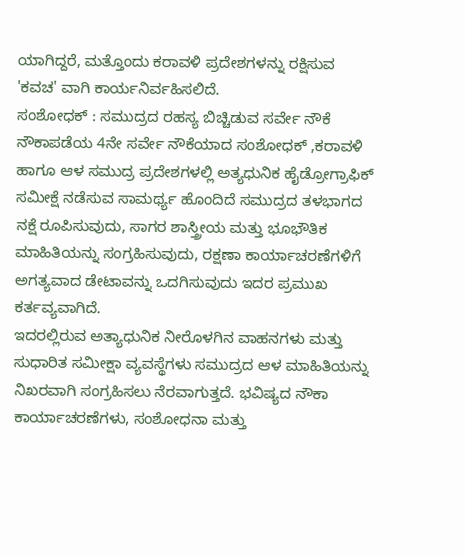ಯಾಗಿದ್ದರೆ, ಮತ್ತೊಂದು ಕರಾವಳಿ ಪ್ರದೇಶಗಳನ್ನು ರಕ್ಷಿಸುವ 'ಕವಚ' ವಾಗಿ ಕಾರ್ಯನಿರ್ವಹಿಸಲಿದೆ.
ಸಂಶೋಧಕ್ : ಸಮುದ್ರದ ರಹಸ್ಯ ಬಿಚ್ಚಿಡುವ ಸರ್ವೇ ನೌಕೆ
ನೌಕಾಪಡೆಯ 4ನೇ ಸರ್ವೇ ನೌಕೆಯಾದ ಸಂಶೋಧಕ್ ,ಕರಾವಳಿ ಹಾಗೂ ಆಳ ಸಮುದ್ರ ಪ್ರದೇಶಗಳಲ್ಲಿ ಅತ್ಯಧುನಿಕ ಹೈಡ್ರೋಗ್ರಾಫಿಕ್ ಸಮೀಕ್ಷೆ ನಡೆಸುವ ಸಾಮರ್ಥ್ಯ ಹೊಂದಿದೆ ಸಮುದ್ರದ ತಳಭಾಗದ ನಕ್ಷೆ ರೂಪಿಸುವುದು, ಸಾಗರ ಶಾಸ್ತ್ರೀಯ ಮತ್ತು ಭೂಭೌತಿಕ ಮಾಹಿತಿಯನ್ನು ಸಂಗ್ರಹಿಸುವುದು, ರಕ್ಷಣಾ ಕಾರ್ಯಾಚರಣೆಗಳಿಗೆ ಅಗತ್ಯವಾದ ಡೇಟಾವನ್ನು ಒದಗಿಸುವುದು ಇದರ ಪ್ರಮುಖ ಕರ್ತವ್ಯವಾಗಿದೆ.
ಇದರಲ್ಲಿರುವ ಅತ್ಯಾಧುನಿಕ ನೀರೊಳಗಿನ ವಾಹನಗಳು ಮತ್ತು ಸುಧಾರಿತ ಸಮೀಕ್ಷಾ ವ್ಯವಸ್ಥೆಗಳು ಸಮುದ್ರದ ಆಳ ಮಾಹಿತಿಯನ್ನು ನಿಖರವಾಗಿ ಸಂಗ್ರಹಿಸಲು ನೆರವಾಗುತ್ತದೆ. ಭವಿಷ್ಯದ ನೌಕಾ ಕಾರ್ಯಾಚರಣೆಗಳು, ಸಂಶೋಧನಾ ಮತ್ತು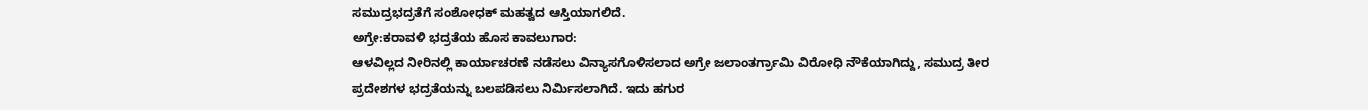ಸಮುದ್ರಭದ್ರತೆಗೆ ಸಂಶೋಧಕ್ ಮಹತ್ವದ ಆಸ್ತಿಯಾಗಲಿದೆ.
ಅಗ್ರೇ:ಕರಾವಳಿ ಭದ್ರತೆಯ ಹೊಸ ಕಾವಲುಗಾರ:
ಆಳವಿಲ್ಲದ ನೀರಿನಲ್ಲಿ ಕಾರ್ಯಾಚರಣೆ ನಡೆಸಲು ವಿನ್ಯಾಸಗೊಳಿಸಲಾದ ಅಗ್ರೇ ಜಲಾಂತರ್ಗ್ರಾಮಿ ವಿರೋಧಿ ನೌಕೆಯಾಗಿದ್ದು, ಸಮುದ್ರ ತೀರ ಪ್ರದೇಶಗಳ ಭದ್ರತೆಯನ್ನು ಬಲಪಡಿಸಲು ನಿರ್ಮಿಸಲಾಗಿದೆ. ಇದು ಹಗುರ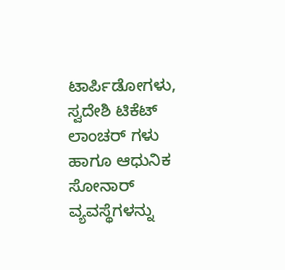ಟಾರ್ಪಿಡೋಗಳು, ಸ್ವದೇಶಿ ಟಿಕೆಟ್ ಲಾಂಚರ್ ಗಳು ಹಾಗೂ ಆಧುನಿಕ ಸೋನಾರ್ ವ್ಯವಸ್ಥೆಗಳನ್ನು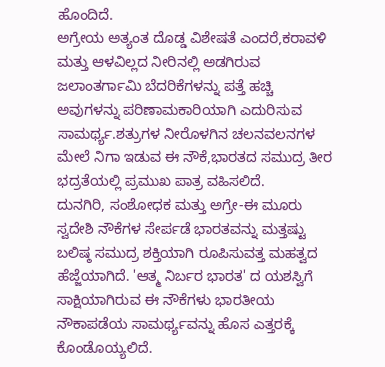ಹೊಂದಿದೆ.
ಅಗ್ರೇಯ ಅತ್ಯಂತ ದೊಡ್ಡ ವಿಶೇಷತೆ ಎಂದರೆ,ಕರಾವಳಿ ಮತ್ತು ಆಳವಿಲ್ಲದ ನೀರಿನಲ್ಲಿ ಅಡಗಿರುವ ಜಲಾಂತರ್ಗಾಮಿ ಬೆದರಿಕೆಗಳನ್ನು ಪತ್ತೆ ಹಚ್ಚಿ ಅವುಗಳನ್ನು ಪರಿಣಾಮಕಾರಿಯಾಗಿ ಎದುರಿಸುವ ಸಾಮರ್ಥ್ಯ.ಶತ್ರುಗಳ ನೀರೊಳಗಿನ ಚಲನವಲನಗಳ ಮೇಲೆ ನಿಗಾ ಇಡುವ ಈ ನೌಕೆ,ಭಾರತದ ಸಮುದ್ರ ತೀರ ಭದ್ರತೆಯಲ್ಲಿ ಪ್ರಮುಖ ಪಾತ್ರ ವಹಿಸಲಿದೆ.
ದುನಗಿರಿ, ಸಂಶೋಧಕ ಮತ್ತು ಅಗ್ರೇ-ಈ ಮೂರು ಸ್ವದೇಶಿ ನೌಕೆಗಳ ಸೇರ್ಪಡೆ ಭಾರತವನ್ನು ಮತ್ತಷ್ಟು ಬಲಿಷ್ಠ ಸಮುದ್ರ ಶಕ್ತಿಯಾಗಿ ರೂಪಿಸುವತ್ತ ಮಹತ್ವದ ಹೆಜ್ಜೆಯಾಗಿದೆ. 'ಆತ್ಮ ನಿರ್ಬರ ಭಾರತ' ದ ಯಶಸ್ವಿಗೆ ಸಾಕ್ಷಿಯಾಗಿರುವ ಈ ನೌಕೆಗಳು ಭಾರತೀಯ ನೌಕಾಪಡೆಯ ಸಾಮರ್ಥ್ಯವನ್ನು ಹೊಸ ಎತ್ತರಕ್ಕೆ ಕೊಂಡೊಯ್ಯಲಿದೆ.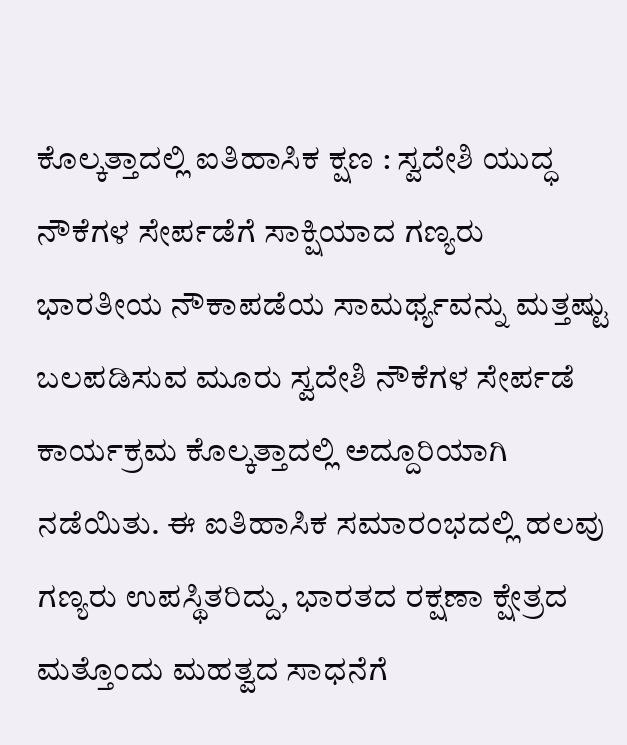ಕೊಲ್ಕತ್ತಾದಲ್ಲಿ ಐತಿಹಾಸಿಕ ಕ್ಷಣ : ಸ್ವದೇಶಿ ಯುದ್ಧ ನೌಕೆಗಳ ಸೇರ್ಪಡೆಗೆ ಸಾಕ್ಷಿಯಾದ ಗಣ್ಯರು
ಭಾರತೀಯ ನೌಕಾಪಡೆಯ ಸಾಮರ್ಥ್ಯವನ್ನು ಮತ್ತಷ್ಟು ಬಲಪಡಿಸುವ ಮೂರು ಸ್ವದೇಶಿ ನೌಕೆಗಳ ಸೇರ್ಪಡೆ ಕಾರ್ಯಕ್ರಮ ಕೊಲ್ಕತ್ತಾದಲ್ಲಿ ಅದ್ದೂರಿಯಾಗಿ ನಡೆಯಿತು. ಈ ಐತಿಹಾಸಿಕ ಸಮಾರಂಭದಲ್ಲಿ ಹಲವು ಗಣ್ಯರು ಉಪಸ್ಥಿತರಿದ್ದು, ಭಾರತದ ರಕ್ಷಣಾ ಕ್ಷೇತ್ರದ ಮತ್ತೊಂದು ಮಹತ್ವದ ಸಾಧನೆಗೆ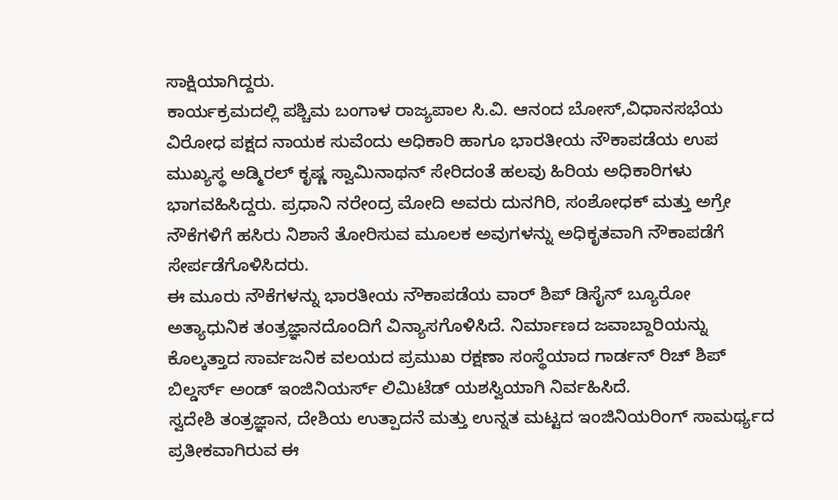ಸಾಕ್ಷಿಯಾಗಿದ್ದರು.
ಕಾರ್ಯಕ್ರಮದಲ್ಲಿ ಪಶ್ಚಿಮ ಬಂಗಾಳ ರಾಜ್ಯಪಾಲ ಸಿ.ವಿ. ಆನಂದ ಬೋಸ್,ವಿಧಾನಸಭೆಯ ವಿರೋಧ ಪಕ್ಷದ ನಾಯಕ ಸುವೆಂದು ಅಧಿಕಾರಿ ಹಾಗೂ ಭಾರತೀಯ ನೌಕಾಪಡೆಯ ಉಪ ಮುಖ್ಯಸ್ಥ ಅಡ್ಮಿರಲ್ ಕೃಷ್ಣ ಸ್ವಾಮಿನಾಥನ್ ಸೇರಿದಂತೆ ಹಲವು ಹಿರಿಯ ಅಧಿಕಾರಿಗಳು ಭಾಗವಹಿಸಿದ್ದರು. ಪ್ರಧಾನಿ ನರೇಂದ್ರ ಮೋದಿ ಅವರು ದುನಗಿರಿ, ಸಂಶೋಧಕ್ ಮತ್ತು ಅಗ್ರೇ ನೌಕೆಗಳಿಗೆ ಹಸಿರು ನಿಶಾನೆ ತೋರಿಸುವ ಮೂಲಕ ಅವುಗಳನ್ನು ಅಧಿಕೃತವಾಗಿ ನೌಕಾಪಡೆಗೆ ಸೇರ್ಪಡೆಗೊಳಿಸಿದರು.
ಈ ಮೂರು ನೌಕೆಗಳನ್ನು ಭಾರತೀಯ ನೌಕಾಪಡೆಯ ವಾರ್ ಶಿಪ್ ಡಿಸೈನ್ ಬ್ಯೂರೋ ಅತ್ಯಾಧುನಿಕ ತಂತ್ರಜ್ಞಾನದೊಂದಿಗೆ ವಿನ್ಯಾಸಗೊಳಿಸಿದೆ. ನಿರ್ಮಾಣದ ಜವಾಬ್ದಾರಿಯನ್ನು ಕೊಲ್ಕತ್ತಾದ ಸಾರ್ವಜನಿಕ ವಲಯದ ಪ್ರಮುಖ ರಕ್ಷಣಾ ಸಂಸ್ಥೆಯಾದ ಗಾರ್ಡನ್ ರಿಚ್ ಶಿಪ್ ಬಿಲ್ಡರ್ಸ್ ಅಂಡ್ ಇಂಜಿನಿಯರ್ಸ್ ಲಿಮಿಟೆಡ್ ಯಶಸ್ವಿಯಾಗಿ ನಿರ್ವಹಿಸಿದೆ.
ಸ್ವದೇಶಿ ತಂತ್ರಜ್ಞಾನ, ದೇಶಿಯ ಉತ್ಪಾದನೆ ಮತ್ತು ಉನ್ನತ ಮಟ್ಟದ ಇಂಜಿನಿಯರಿಂಗ್ ಸಾಮರ್ಥ್ಯದ ಪ್ರತೀಕವಾಗಿರುವ ಈ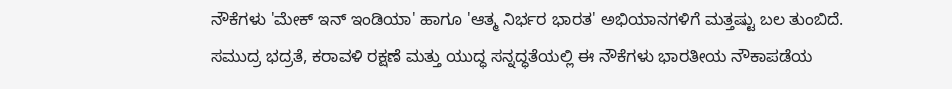ನೌಕೆಗಳು 'ಮೇಕ್ ಇನ್ ಇಂಡಿಯಾ' ಹಾಗೂ 'ಆತ್ಮ ನಿರ್ಭರ ಭಾರತ' ಅಭಿಯಾನಗಳಿಗೆ ಮತ್ತಷ್ಟು ಬಲ ತುಂಬಿದೆ. ಸಮುದ್ರ ಭದ್ರತೆ, ಕರಾವಳಿ ರಕ್ಷಣೆ ಮತ್ತು ಯುದ್ಧ ಸನ್ನದ್ಧತೆಯಲ್ಲಿ ಈ ನೌಕೆಗಳು ಭಾರತೀಯ ನೌಕಾಪಡೆಯ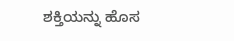ಶಕ್ತಿಯನ್ನು ಹೊಸ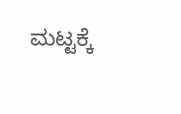ಮಟ್ಟಕ್ಕೆ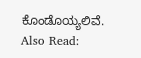ಕೊಂಡೊಯ್ಯಲಿವೆ.
Also Read: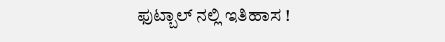ಫುಟ್ಬಾಲ್ ನಲ್ಲಿ ಇತಿಹಾಸ !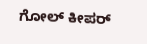ಗೋಲ್ ಕೀಪರ್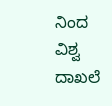ನಿಂದ ವಿಶ್ವ ದಾಖಲೆ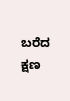ಬರೆದ ಕ್ಷಣ